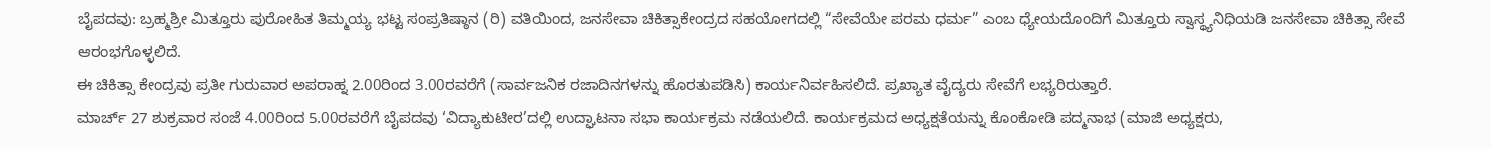ಬೈಪದವು: ಬ್ರಹ್ಮಶ್ರೀ ಮಿತ್ತೂರು ಪುರೋಹಿತ ತಿಮ್ಮಯ್ಯ ಭಟ್ಟ ಸಂಪ್ರತಿಷ್ಠಾನ (ರಿ) ವತಿಯಿಂದ, ಜನಸೇವಾ ಚಿಕಿತ್ಸಾಕೇಂದ್ರದ ಸಹಯೋಗದಲ್ಲಿ “ಸೇವೆಯೇ ಪರಮ ಧರ್ಮ” ಎಂಬ ಧ್ಯೇಯದೊಂದಿಗೆ ಮಿತ್ತೂರು ಸ್ವಾಸ್ಥ್ಯನಿಧಿಯಡಿ ಜನಸೇವಾ ಚಿಕಿತ್ಸಾ ಸೇವೆ ಆರಂಭಗೊಳ್ಳಲಿದೆ.
ಈ ಚಿಕಿತ್ಸಾ ಕೇಂದ್ರವು ಪ್ರತೀ ಗುರುವಾರ ಅಪರಾಹ್ನ 2.00ರಿಂದ 3.00ರವರೆಗೆ (ಸಾರ್ವಜನಿಕ ರಜಾದಿನಗಳನ್ನು ಹೊರತುಪಡಿಸಿ) ಕಾರ್ಯನಿರ್ವಹಿಸಲಿದೆ. ಪ್ರಖ್ಯಾತ ವೈದ್ಯರು ಸೇವೆಗೆ ಲಭ್ಯರಿರುತ್ತಾರೆ.
ಮಾರ್ಚ್ 27 ಶುಕ್ರವಾರ ಸಂಜೆ 4.00ರಿಂದ 5.00ರವರೆಗೆ ಬೈಪದವು ‘ವಿದ್ಯಾಕುಟೀರ’ದಲ್ಲಿ ಉದ್ಘಾಟನಾ ಸಭಾ ಕಾರ್ಯಕ್ರಮ ನಡೆಯಲಿದೆ. ಕಾರ್ಯಕ್ರಮದ ಅಧ್ಯಕ್ಷತೆಯನ್ನು ಕೊಂಕೋಡಿ ಪದ್ಮನಾಭ (ಮಾಜಿ ಅಧ್ಯಕ್ಷರು,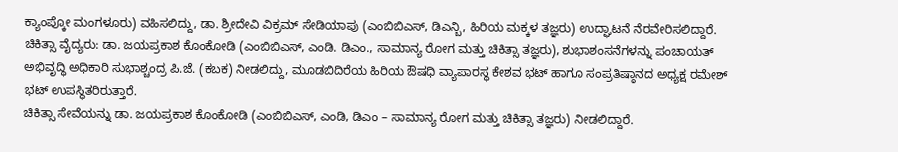ಕ್ಯಾಂಪ್ಕೋ ಮಂಗಳೂರು) ವಹಿಸಲಿದ್ದು, ಡಾ. ಶ್ರೀದೇವಿ ವಿಕ್ರಮ್ ಸೇಡಿಯಾಪು (ಎಂಬಿಬಿಎಸ್, ಡಿಎನ್ಬಿ, ಹಿರಿಯ ಮಕ್ಕಳ ತಜ್ಞರು) ಉದ್ಘಾಟನೆ ನೆರವೇರಿಸಲಿದ್ದಾರೆ. ಚಿಕಿತ್ಸಾ ವೈದ್ಯರು: ಡಾ. ಜಯಪ್ರಕಾಶ ಕೊಂಕೋಡಿ (ಎಂಬಿಬಿಎಸ್, ಎಂಡಿ. ಡಿಎಂ., ಸಾಮಾನ್ಯ ರೋಗ ಮತ್ತು ಚಿಕಿತ್ಸಾ ತಜ್ಞರು), ಶುಭಾಶಂಸನೆಗಳನ್ನು ಪಂಚಾಯತ್ ಅಭಿವೃದ್ಧಿ ಅಧಿಕಾರಿ ಸುಭಾಶ್ಚಂದ್ರ ಪಿ.ಜೆ. (ಕಬಕ) ನೀಡಲಿದ್ದು, ಮೂಡಬಿದಿರೆಯ ಹಿರಿಯ ಔಷಧಿ ವ್ಯಾಪಾರಸ್ಥ ಕೇಶವ ಭಟ್ ಹಾಗೂ ಸಂಪ್ರತಿಷ್ಠಾನದ ಅಧ್ಯಕ್ಷ ರಮೇಶ್ ಭಟ್ ಉಪಸ್ಥಿತರಿರುತ್ತಾರೆ.
ಚಿಕಿತ್ಸಾ ಸೇವೆಯನ್ನು ಡಾ. ಜಯಪ್ರಕಾಶ ಕೊಂಕೋಡಿ (ಎಂಬಿಬಿಎಸ್, ಎಂಡಿ, ಡಿಎಂ – ಸಾಮಾನ್ಯ ರೋಗ ಮತ್ತು ಚಿಕಿತ್ಸಾ ತಜ್ಞರು) ನೀಡಲಿದ್ದಾರೆ.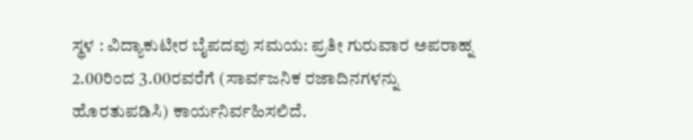ಸ್ಥಳ : ವಿದ್ಯಾಕುಟೀರ ಬೈಪದವು ಸಮಯ: ಪ್ರತೀ ಗುರುವಾರ ಅಪರಾಹ್ನ 2.00ರಿಂದ 3.00ರವರೆಗೆ (ಸಾರ್ವಜನಿಕ ರಜಾದಿನಗಳನ್ನು ಹೊರತುಪಡಿಸಿ) ಕಾರ್ಯನಿರ್ವಹಿಸಲಿದೆ.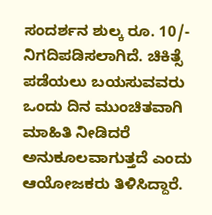ಸಂದರ್ಶನ ಶುಲ್ಕ ರೂ. 10/- ನಿಗದಿಪಡಿಸಲಾಗಿದೆ. ಚಿಕಿತ್ಸೆ ಪಡೆಯಲು ಬಯಸುವವರು ಒಂದು ದಿನ ಮುಂಚಿತವಾಗಿ ಮಾಹಿತಿ ನೀಡಿದರೆ ಅನುಕೂಲವಾಗುತ್ತದೆ ಎಂದು ಆಯೋಜಕರು ತಿಳಿಸಿದ್ದಾರೆ.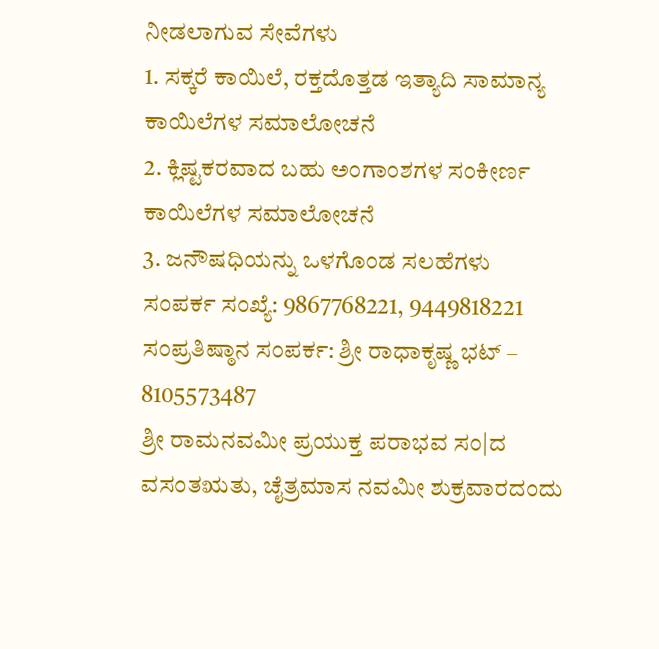ನೀಡಲಾಗುವ ಸೇವೆಗಳು
1. ಸಕ್ಕರೆ ಕಾಯಿಲೆ, ರಕ್ತದೊತ್ತಡ ಇತ್ಯಾದಿ ಸಾಮಾನ್ಯ ಕಾಯಿಲೆಗಳ ಸಮಾಲೋಚನೆ
2. ಕ್ಲಿಷ್ಟಕರವಾದ ಬಹು ಅಂಗಾಂಶಗಳ ಸಂಕೀರ್ಣ ಕಾಯಿಲೆಗಳ ಸಮಾಲೋಚನೆ
3. ಜನೌಷಧಿಯನ್ನು ಒಳಗೊಂಡ ಸಲಹೆಗಳು
ಸಂಪರ್ಕ ಸಂಖ್ಯೆ: 9867768221, 9449818221
ಸಂಪ್ರತಿಷ್ಠಾನ ಸಂಪರ್ಕ: ಶ್ರೀ ರಾಧಾಕೃಷ್ಣ ಭಟ್ – 8105573487
ಶ್ರೀ ರಾಮನವಮೀ ಪ್ರಯುಕ್ತ ಪರಾಭವ ಸಂ|ದ ವಸಂತಋತು, ಚೈತ್ರಮಾಸ ನವಮೀ ಶುಕ್ರವಾರದಂದು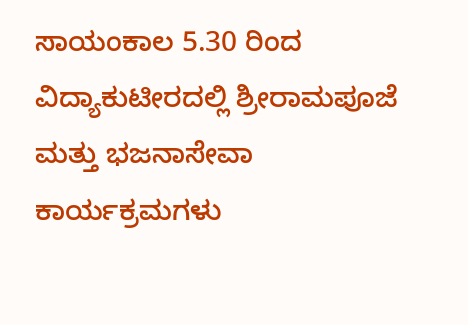ಸಾಯಂಕಾಲ 5.30 ರಿಂದ ವಿದ್ಯಾಕುಟೀರದಲ್ಲಿ ಶ್ರೀರಾಮಪೂಜೆ ಮತ್ತು ಭಜನಾಸೇವಾ ಕಾರ್ಯಕ್ರಮಗಳು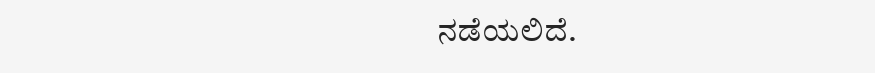ನಡೆಯಲಿದೆ.